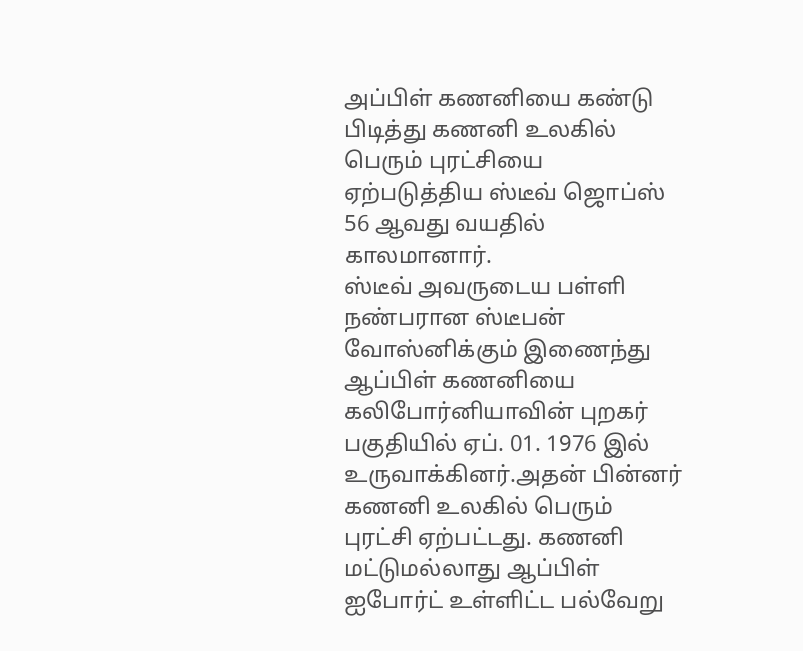அப்பிள் கணனியை கண்டு பிடித்து கணனி உலகில் பெரும் புரட்சியை ஏற்படுத்திய ஸ்டீவ் ஜொப்ஸ் 56 ஆவது வயதில் காலமானார்.
ஸ்டீவ் அவருடைய பள்ளி நண்பரான ஸ்டீபன் வோஸ்னிக்கும் இணைந்து ஆப்பிள் கணனியை கலிபோர்னியாவின் புறகர் பகுதியில் ஏப். 01. 1976 இல் உருவாக்கினர்.அதன் பின்னர் கணனி உலகில் பெரும் புரட்சி ஏற்பட்டது. கணனி மட்டுமல்லாது ஆப்பிள் ஐபோர்ட் உள்ளிட்ட பல்வேறு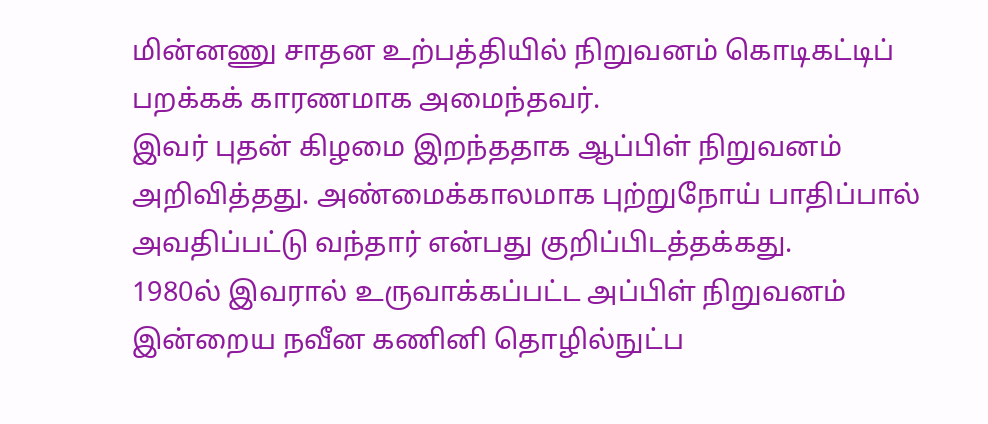மின்னணு சாதன உற்பத்தியில் நிறுவனம் கொடிகட்டிப் பறக்கக் காரணமாக அமைந்தவர்.
இவர் புதன் கிழமை இறந்ததாக ஆப்பிள் நிறுவனம் அறிவித்தது. அண்மைக்காலமாக புற்றுநோய் பாதிப்பால் அவதிப்பட்டு வந்தார் என்பது குறிப்பிடத்தக்கது.
1980ல் இவரால் உருவாக்கப்பட்ட அப்பிள் நிறுவனம் இன்றைய நவீன கணினி தொழில்நுட்ப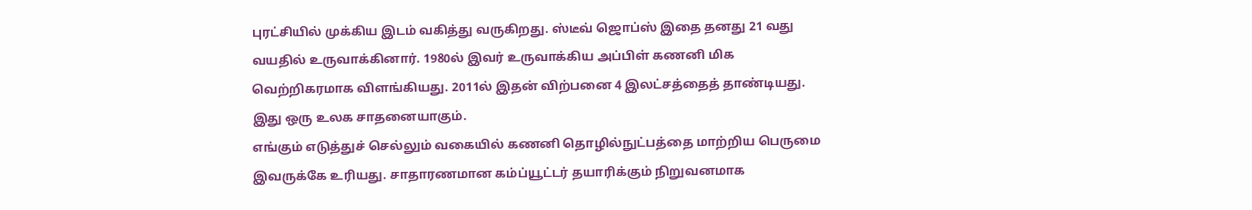புரட்சியில் முக்கிய இடம் வகித்து வருகிறது. ஸ்டீவ் ஜொப்ஸ் இதை தனது 21 வது வயதில் உருவாக்கினார். 1980ல் இவர் உருவாக்கிய அப்பிள் கணனி மிக வெற்றிகரமாக விளங்கியது. 2011ல் இதன் விற்பனை 4 இலட்சத்தைத் தாண்டியது. இது ஒரு உலக சாதனையாகும்.
எங்கும் எடுத்துச் செல்லும் வகையில் கணனி தொழில்நுட்பத்தை மாற்றிய பெருமை இவருக்கே உரியது. சாதாரணமான கம்ப்யூட்டர் தயாரிக்கும் நிறுவனமாக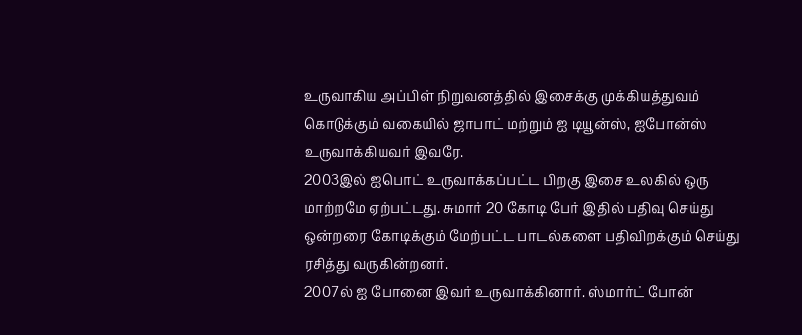உருவாகிய அப்பிள் நிறுவனத்தில் இசைக்கு முக்கியத்துவம் கொடுக்கும் வகையில் ஜாபாட் மற்றும் ஐ டியூன்ஸ், ஐபோன்ஸ் உருவாக்கியவர் இவரே.
2003இல் ஐபொட் உருவாக்கப்பட்ட பிறகு இசை உலகில் ஒரு மாற்றமே ஏற்பட்டது. சுமார் 20 கோடி பேர் இதில் பதிவு செய்து ஒன்றரை கோடிக்கும் மேற்பட்ட பாடல்களை பதிவிறக்கும் செய்து ரசித்து வருகின்றனர்.
2007ல் ஐ போனை இவர் உருவாக்கினார். ஸ்மார்ட் போன்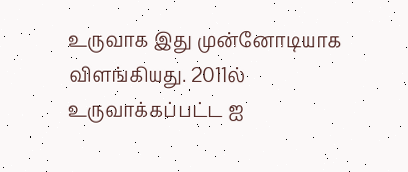உருவாக இது முன்னோடியாக விளங்கியது. 2011ல் உருவாக்கப்பட்ட ஐ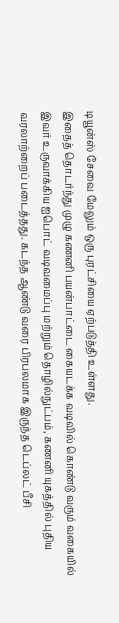டியூன்ஸ் சேவை மேலும் ஒரு புரட்சியை ஏற்படுத்தி உள்ளது.
இதைத் தொடர்ந்து முழு கணனி பயன்பாட்டை கையடக்க வடிவில் கொண்டு வரும் வகையில் இவர் உருவாக்கிய ஐபொட் வடிவமைப்பு மற்றும் தொழில்நுட்பம், கணனி யுகத்தில் புதிய வரலாற்றைப் படைத்தது. கடந்த ஆண்டு வரை பிரபலமாக இருந்த டெப்லட் பீசி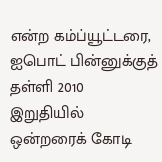என்ற கம்ப்யூட்டரை, ஐபொட் பின்னுக்குத் தள்ளி 2010 இறுதியில் ஒன்றரைக் கோடி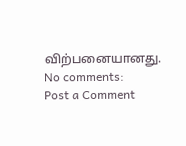விற்பனையானது.
No comments:
Post a Comment